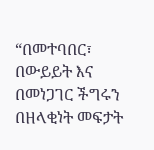“በመተባበር፣ በውይይት እና በመነጋገር ችግሩን በዘላቂነት መፍታት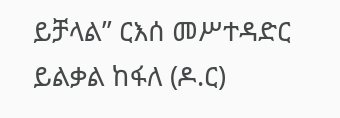ይቻላል” ርእሰ መሥተዳድር ይልቃል ከፋለ (ዶ.ር)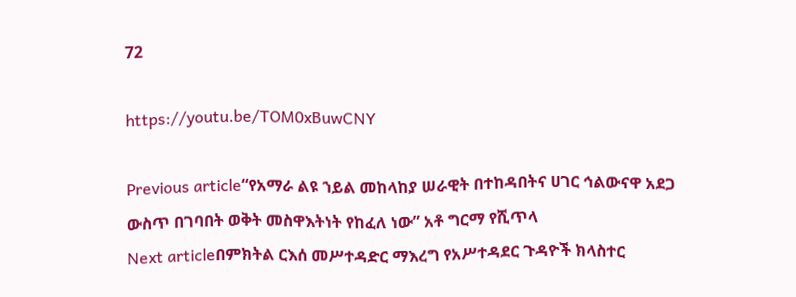72

https://youtu.be/TOM0xBuwCNY

Previous article“የአማራ ልዩ ኀይል መከላከያ ሠራዊት በተከዳበትና ሀገር ኅልውናዋ አደጋ ውስጥ በገባበት ወቅት መስዋእትነት የከፈለ ነው” አቶ ግርማ የሺጥላ
Next articleበምክትል ርእሰ መሥተዳድር ማእረግ የአሥተዳደር ጉዳዮች ክላስተር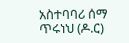አስተባባሪ ሰማ ጥሩነህ (ዶ.ር)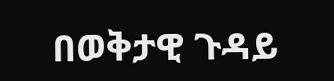በወቅታዊ ጉዳይ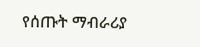የሰጡት ማብራሪያ